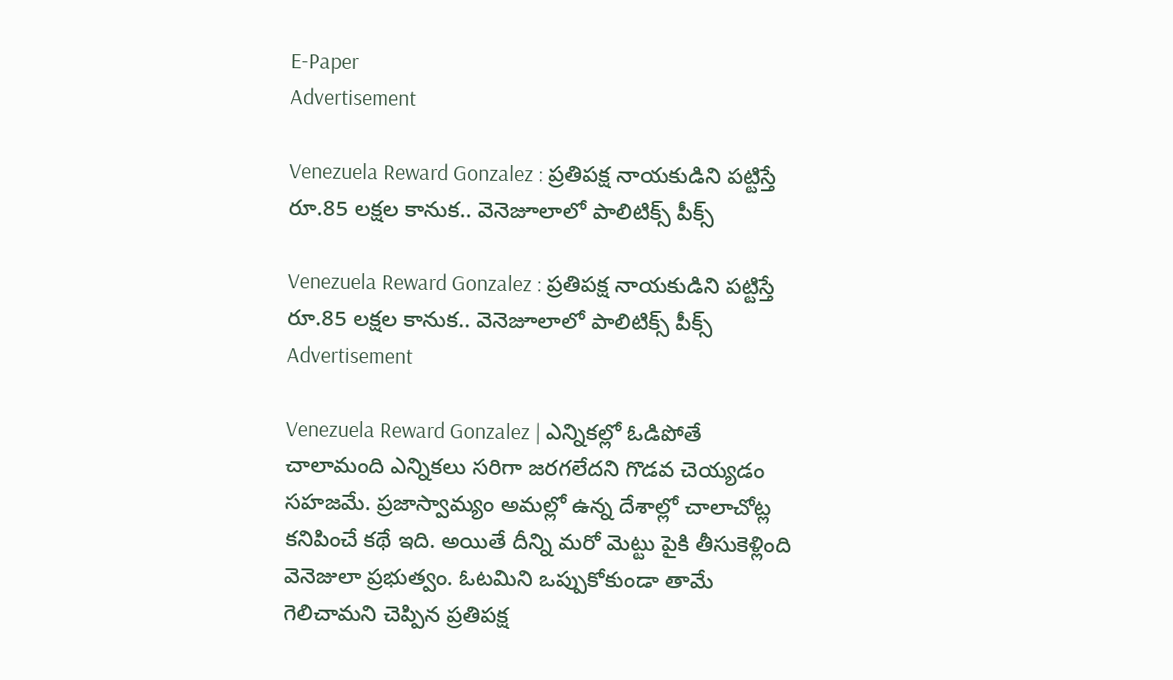E-Paper
Advertisement

Venezuela Reward Gonzalez : ప్రతిపక్ష నాయకుడిని పట్టిస్తే రూ.85 లక్షల కానుక.. వెనెజూలాలో పాలిటిక్స్ పీక్స్

Venezuela Reward Gonzalez : ప్రతిపక్ష నాయకుడిని పట్టిస్తే రూ.85 లక్షల కానుక.. వెనెజూలాలో పాలిటిక్స్ పీక్స్
Advertisement

Venezuela Reward Gonzalez | ఎన్నికల్లో ఓడిపోతే చాలామంది ఎన్నికలు సరిగా జరగలేదని గొడవ చెయ్యడం సహజమే. ప్రజాస్వామ్యం అమల్లో ఉన్న దేశాల్లో చాలాచోట్ల కనిపించే కథే ఇది. అయితే దీన్ని మరో మెట్టు పైకి తీసుకెళ్లింది వెనెజులా ప్రభుత్వం. ఓటమిని ఒప్పుకోకుండా తామే గెలిచామని చెప్పిన ప్రతిపక్ష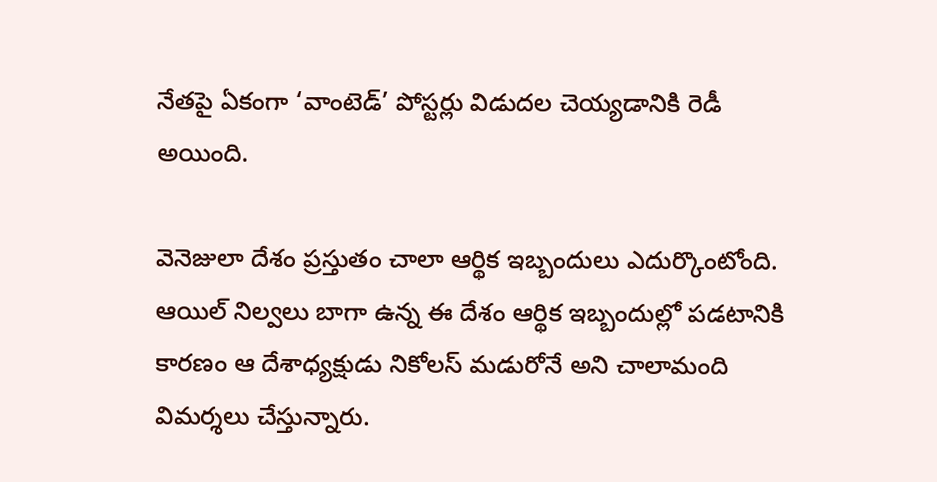నేతపై ఏకంగా ‘వాంటెడ్’ పోస్టర్లు విడుదల చెయ్యడానికి రెడీ అయింది.

వెనెజులా దేశం ప్రస్తుతం చాలా ఆర్థిక ఇబ్బందులు ఎదుర్కొంటోంది. ఆయిల్ నిల్వలు బాగా ఉన్న ఈ దేశం ఆర్థిక ఇబ్బందుల్లో పడటానికి కారణం ఆ దేశాధ్యక్షుడు నికోలస్ మడురోనే అని చాలామంది విమర్శలు చేస్తున్నారు.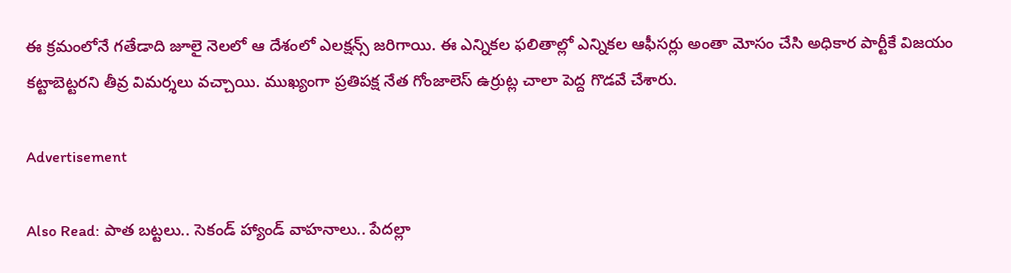ఈ క్రమంలోనే గతేడాది జూలై నెలలో ఆ దేశంలో ఎలక్షన్స్ జరిగాయి. ఈ ఎన్నికల ఫలితాల్లో ఎన్నికల ఆఫీసర్లు అంతా మోసం చేసి అధికార పార్టీకే విజయం కట్టాబెట్టరని తీవ్ర విమర్శలు వచ్చాయి. ముఖ్యంగా ప్రతిపక్ష నేత గోంజాలెస్ ఉర్రుట్ల చాలా పెద్ద గొడవే చేశారు.

Advertisement

Also Read: పాత బట్టలు.. సెకండ్ హ్యాండ్ వాహనాలు.. పేదల్లా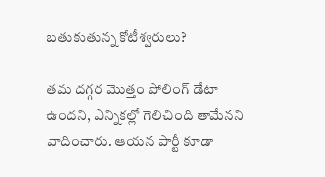బతుకుతున్న కోటీశ్వరులు?

తమ దగ్గర మొత్తం పోలింగ్ డేటా ఉందని, ఎన్నికల్లో గెలిచింది తామేనని వాదించారు. ఆయన పార్టీ కూడా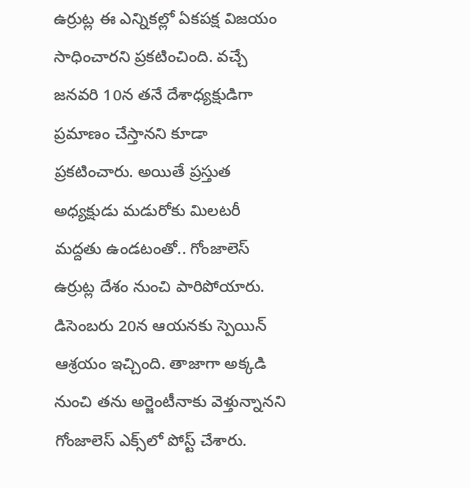ఉర్రుట్ల ఈ ఎన్నికల్లో ఏకపక్ష విజయం సాధించారని ప్రకటించింది. వచ్చే జనవరి 10న తనే దేశాధ్యక్షుడిగా ప్రమాణం చేస్తానని కూడా ప్రకటించారు. అయితే ప్రస్తుత అధ్యక్షుడు మడురోకు మిలటరీ మద్దతు ఉండటంతో.. గోంజాలెస్ ఉర్రుట్ల దేశం నుంచి పారిపోయారు. డిసెంబరు 20న ఆయనకు స్పెయిన్ ఆశ్రయం ఇచ్చింది. తాజాగా అక్కడి నుంచి తను అర్జెంటీనాకు వెళ్తున్నానని గోంజాలెస్ ఎక్స్‌లో పోస్ట్ చేశారు.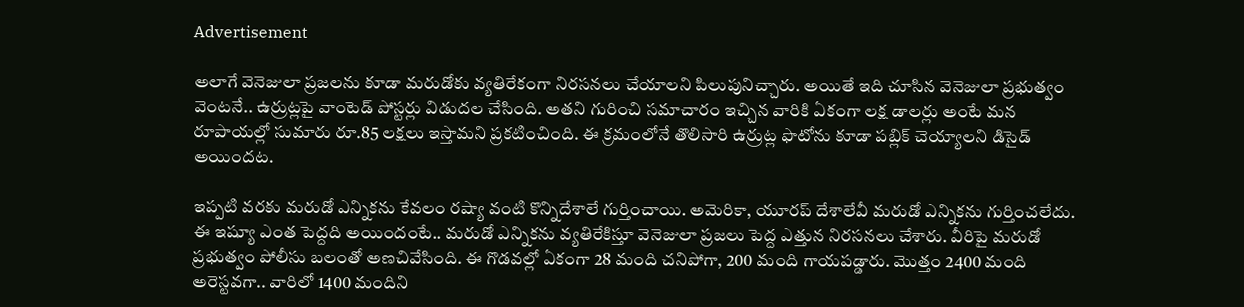Advertisement

అలాగే వెనెజులా ప్రజలను కూడా మరుడోకు వ్యతిరేకంగా నిరసనలు చేయాలని పిలుపునిచ్చారు. అయితే ఇది చూసిన వెనెజులా ప్రభుత్వం వెంటనే.. ఉర్రుట్లపై వాంటెడ్ పోస్టర్లు విడుదల చేసింది. అతని గురించి సమాచారం ఇచ్చిన వారికి ఏకంగా లక్ష డాలర్లు అంటే మన రూపాయల్లో సుమారు రూ.85 లక్షలు ఇస్తామని ప్రకటించింది. ఈ క్రమంలోనే తొలిసారి ఉర్రుట్ల ఫొటోను కూడా పబ్లిక్ చెయ్యాలని డిసైడ్ అయిందట.

ఇప్పటి వరకు మరుడో ఎన్నికను కేవలం రష్యా వంటి కొన్నిదేశాలే గుర్తించాయి. అమెరికా, యూరప్ దేశాలేవీ మరుడో ఎన్నికను గుర్తించలేదు. ఈ ఇష్యూ ఎంత పెద్దది అయిందంటే.. మరుడో ఎన్నికను వ్యతిరేకిస్తూ వెనెజులా ప్రజలు పెద్ద ఎత్తున నిరసనలు చేశారు. వీరిపై మరుడో ప్రభుత్వం పోలీసు బలంతో అణచివేసింది. ఈ గొడవల్లో ఏకంగా 28 మంది చనిపోగా, 200 మంది గాయపడ్డారు. మొత్తం 2400 మంది అరెస్టవగా.. వారిలో 1400 మందిని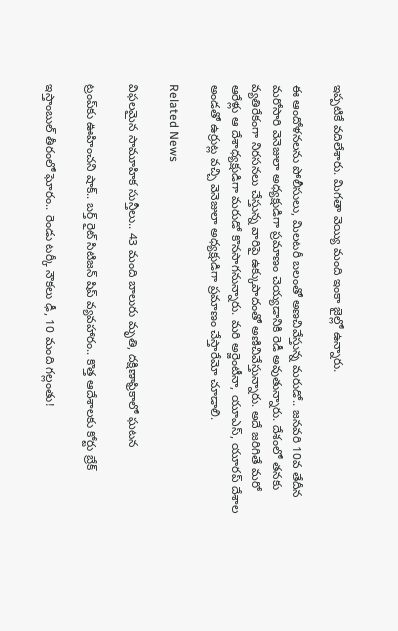ఇప్పటికే వదిలేశారు. మిగతా వెయ్యి మంది ఇంకా జైల్లో ఉన్నారు.

ఈ ఆందోళనలను పోలీసులు, మిలటరీ బలంతో అణచివేస్తున్న మరుడో.. జనవరి 10వ తేదీన మరోసారి వెనెజులా అధ్యక్షుడిగా ప్రమాణం చెయ్యడానికి రెడీ అవుతున్నారు. దేశంలో తనకు వ్యతిరేకంగా నిరసనలు చేస్తున్న వారిపై ఉక్కుపాదంతో అణిచివేస్తున్నారు. అదే జరిగితే మరో ఆరేళ్లు ఆ దేశాధ్యక్షుడిగా మరుడో కొనసాగనున్నారు. మరి అర్జెంటీనా, యూఎస్, యూరప్ దేశాల అండతో ఉర్రుట్ల వచ్చి వెనెజులా అధ్యక్షుడిగా ప్రమాణం చేస్తారేమో చూడాలి.

Related News

విఫలమైన సామూహిక సున్తీలు.. 43 మంది బాలురు మృతి, దక్షిణాఫ్రికాలో ఘటన

ట్రంప్‌‌కు ఊహించని షాక్‌.. బర్త్ రైట్ సిటిజన్ షిప్ వ్యవహారం.. కొత్త ఆదేశాలకు కోర్టు బ్రేక్

ఇస్తాంబుల్ తీరంలో ఘోరం.. రెండు టర్కీ నౌకలు ఢీ, 10 మంది గల్లంతు!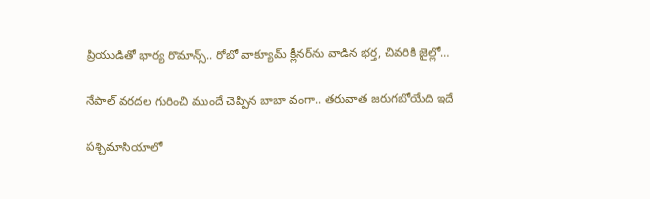ప్రియుడితో భార్య రొమాన్స్.. రోబో వాక్యూమ్ క్లీనర్‌ను వాడిన భర్త, చివరికి జైల్లో…

నేపాల్ వరదల గురించి ముందే చెప్పిన బాబా వంగా.. తరువాత జరుగబోయేది ఇదే

పశ్చిమాసియాలో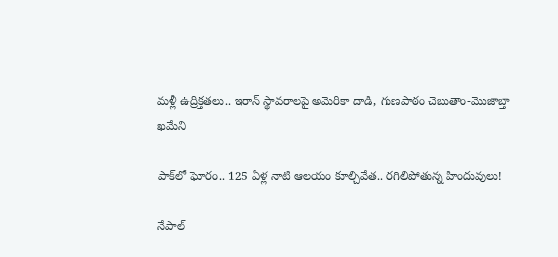మళ్లీ ఉద్రిక్తతలు.. ఇరాన్ స్థావరాలపై అమెరికా దాడి, గుణపాఠం చెబుతాం-మొజాబ్తా ఖమేని

పాక్‌లో ఘోరం.. 125 ఏళ్ల నాటి ఆలయం కూల్చివేత.. రగిలిపోతున్న హిందువులు!

నేపాల్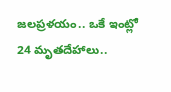జలప్రళయం.. ఒకే ఇంట్లో 24 మృతదేహాలు..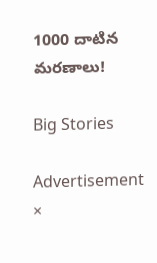1000 దాటిన మరణాలు!

Big Stories

Advertisement
×